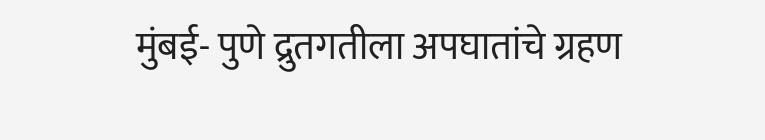मुंबई- पुणे द्रुतगतीला अपघातांचे ग्रहण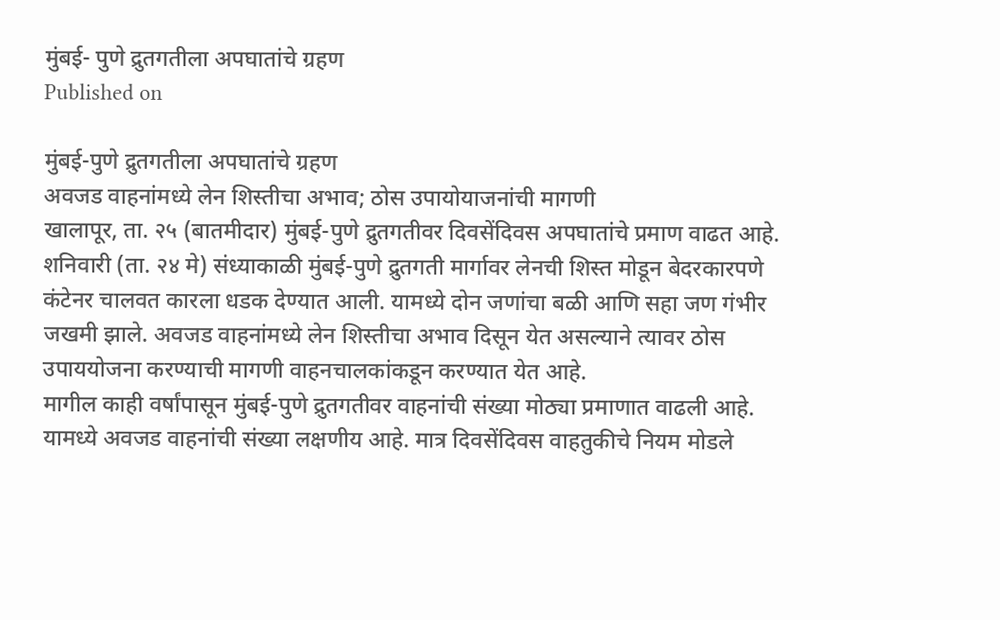मुंबई- पुणे द्रुतगतीला अपघातांचे ग्रहण
Published on

मुंबई-पुणे द्रुतगतीला अपघातांचे ग्रहण
अवजड वाहनांमध्ये लेन शिस्तीचा अभाव; ठोस उपायोयाजनांची मागणी
खालापूर, ता. २५ (बातमीदार) मुंबई-पुणे द्रुतगतीवर दिवसेंदिवस अपघातांचे प्रमाण वाढत आहे. शनिवारी (ता. २४ मे) संध्याकाळी मुंबई-पुणे द्रुतगती मार्गावर लेनची शिस्त मोडून बेदरकारपणे कंटेनर चालवत कारला धडक देण्यात आली. यामध्ये दोन जणांचा बळी आणि सहा जण गंभीर जखमी झाले. अवजड वाहनांमध्ये लेन शिस्तीचा अभाव दिसून येत असल्याने त्‍यावर ठोस उपाययोजना करण्याची मागणी वाहनचालकांकडून करण्यात येत आहे.
मागील काही वर्षांपासून मुंबई-पुणे द्रुतगतीवर वाहनांची संख्या मोठ्या प्रमाणात वाढली आहे. यामध्ये अवजड वाहनांची संख्या लक्षणीय आहे. मात्र दिवसेंदिवस वाहतुकीचे नियम मोडले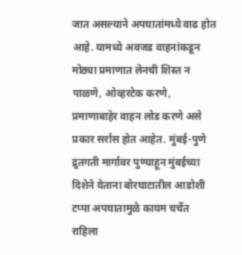जात असल्याने अपघातांमध्ये वाढ होत आहे. यामध्ये अवजड वाहनांकडून मोठ्या प्रमाणात लेनची शिस्‍त न पाळणे, ओव्‍हरटेक करणे, प्रमाणाबाहेर वाहन लोड करणे असे प्रकार सर्रास होत आहेत. मुंबई-पुणे द्रुतगती मार्गावर पुण्याहून मुंबईच्या दिशेने येताना बोरघाटातील आडोशी टप्पा अपघातामुळे कायम चर्चेत राहिला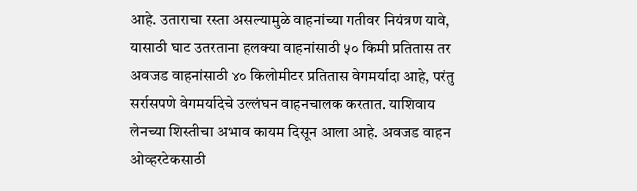आहे. उताराचा रस्ता असल्यामुळे वाहनांच्या गतीवर नियंत्रण यावे, यासाठी घाट उतरताना हलक्या वाहनांसाठी ५० किमी प्रतितास तर अवजड वाहनांसाठी ४० किलोमीटर प्रतितास वेगमर्यादा आहे, परंतु सर्रासपणे वेगमर्यादेचे उल्लंघन वाहनचालक करतात. याशिवाय लेनच्या शिस्तीचा अभाव कायम दिसून आला आहे. अवजड वाहन ओव्हरटेकसाठी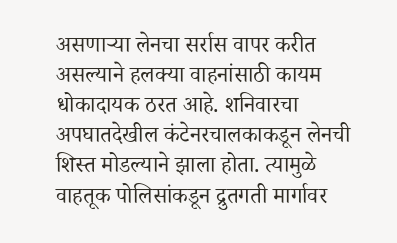असणाऱ्या लेनचा सर्रास वापर करीत असल्याने हलक्या वाहनांसाठी कायम धोकादायक ठरत आहे. शनिवारचा अपघातदेखील कंटेनरचालकाकडून लेनची शिस्त मोडल्याने झाला होता. त्‍यामुळे वाहतूक पोलिसांकडून द्रुतगती मार्गावर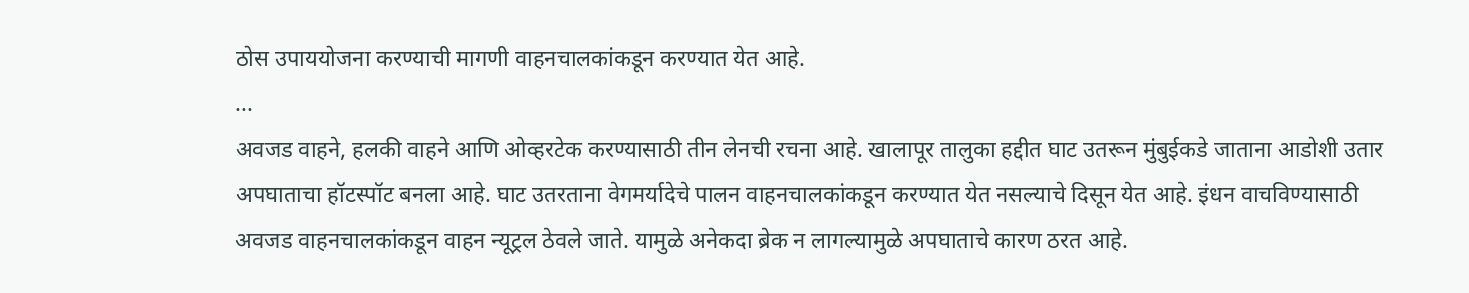ठोस उपाययोजना करण्याची मागणी वाहनचालकांकडून करण्यात येत आहे.
...
अवजड वाहने, हलकी वाहने आणि ओव्हरटेक करण्यासाठी तीन लेनची रचना आहे. खालापूर तालुका हद्दीत घाट उतरून मुंबुईकडे जाताना आडोशी उतार अपघाताचा हॉटस्पॉट बनला आहे. घाट उतरताना वेगमर्यादेचे पालन वाहनचालकांकडून करण्यात येत नसल्याचे दिसून येत आहे. इंधन वाचविण्यासाठी अवजड वाहनचालकांकडून वाहन न्यूट्रल ठेवले जाते. यामुळे अनेकदा ब्रेक न लागल्यामुळे अपघाताचे कारण ठरत आहे.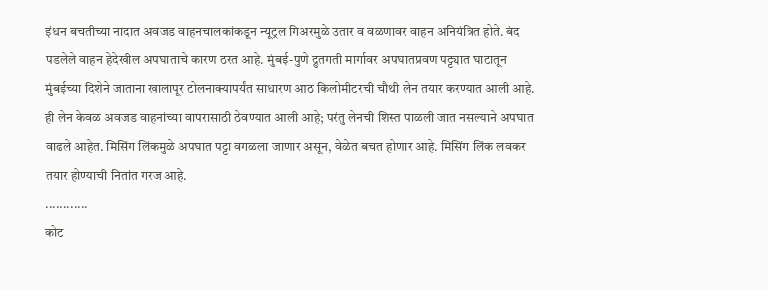इंधन बचतीच्या नादात अवजड वाहनचालकांकडून न्यूट्रल गिअरमुळे उतार व वळणावर वाहन अनियंत्रित होते. बंद पडलेले वाहन हेदेखील अपघाताचे कारण ठरत आहे. मुंबई-पुणे द्रुतगती मार्गावर अपघातप्रवण पट्ट्यात घाटातून मुंबईच्या दिशेने जाताना खालापूर टोलनाक्यापर्यंत साधारण आठ किलोमीटरची चौथी लेन तयार करण्यात आली आहे. ही लेन केवळ अवजड वाहनांच्या वापरासाठी ठेवण्यात आली आहे; परंतु लेनची शिस्त पाळली जात नसल्याने अपघात वाढले आहेत. मिसिंग लिंकमुळे अपघात पट्टा वगळला जाणार असून, वेळेत बचत होणार आहे. मिसिंग लिंक लवकर तयार होण्याची नितांत गरज आहे.
............
कोट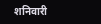शनिवारी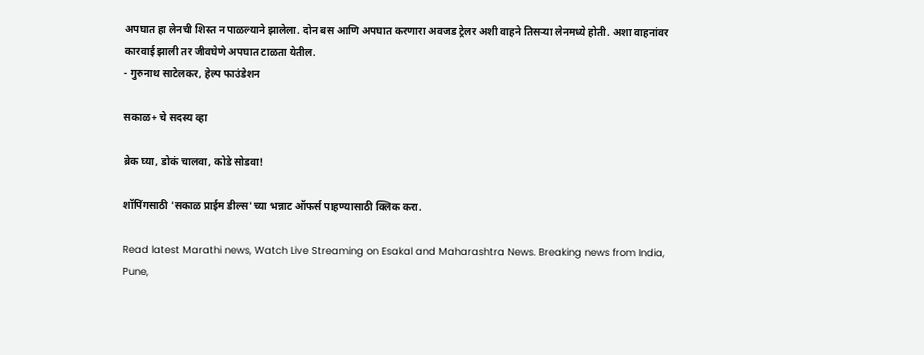अपघात हा लेनची शिस्त न पाळल्याने झालेला. दोन बस आणि अपघात करणारा अवजड ट्रेलर अशी वाहने तिसऱ्या लेनमध्ये होती. अशा वाहनांवर कारवाई झाली तर जीवघेणे अपघात टाळता येतील.
- गुरुनाथ साटेलकर, हेल्प फाउंडेशन

सकाळ+ चे सदस्य व्हा

ब्रेक घ्या, डोकं चालवा, कोडे सोडवा!

शॉपिंगसाठी 'सकाळ प्राईम डील्स'च्या भन्नाट ऑफर्स पाहण्यासाठी क्लिक करा.

Read latest Marathi news, Watch Live Streaming on Esakal and Maharashtra News. Breaking news from India, Pune,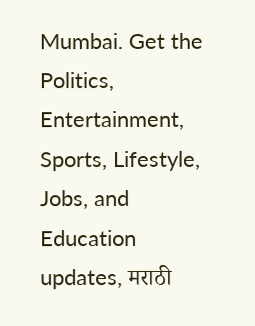Mumbai. Get the Politics, Entertainment, Sports, Lifestyle, Jobs, and Education updates, मराठी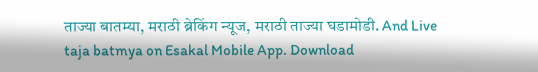ताज्या बातम्या, मराठी ब्रेकिंग न्यूज, मराठी ताज्या घडामोडी. And Live taja batmya on Esakal Mobile App. Download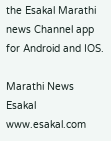the Esakal Marathi news Channel app for Android and IOS.

Marathi News Esakal
www.esakal.com